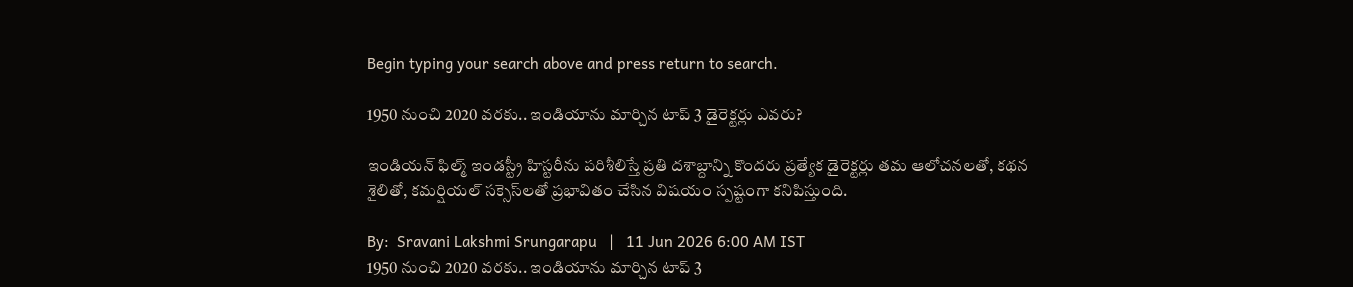Begin typing your search above and press return to search.

1950 నుంచి 2020 వరకు.. ఇండియాను మార్చిన టాప్ 3 డైరెక్టర్లు ఎవరు?

ఇండియ‌న్ ఫిల్మ్ ఇండ‌స్ట్రీ హిస్ట‌రీను పరిశీలిస్తే ప్రతి దశాబ్దాన్ని కొంద‌రు ప్రత్యేక డైరెక్ట‌ర్లు తమ ఆలోచనలతో, కథన శైలితో, క‌మ‌ర్షియ‌ల్ స‌క్సెస్‌ల‌తో ప్రభావితం చేసిన విషయం స్పష్టంగా కనిపిస్తుంది.

By:  Sravani Lakshmi Srungarapu   |   11 Jun 2026 6:00 AM IST
1950 నుంచి 2020 వరకు.. ఇండియాను మార్చిన టాప్ 3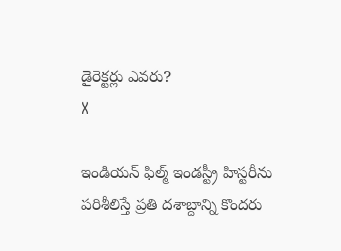డైరెక్టర్లు ఎవరు?
X

ఇండియ‌న్ ఫిల్మ్ ఇండ‌స్ట్రీ హిస్ట‌రీను పరిశీలిస్తే ప్రతి దశాబ్దాన్ని కొంద‌రు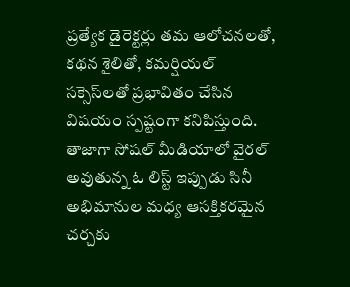ప్రత్యేక డైరెక్ట‌ర్లు తమ ఆలోచనలతో, కథన శైలితో, క‌మ‌ర్షియ‌ల్ స‌క్సెస్‌ల‌తో ప్రభావితం చేసిన విషయం స్పష్టంగా కనిపిస్తుంది. తాజాగా సోషల్ మీడియాలో వైరల్ అవుతున్న ఓ లిస్ట్ ఇప్పుడు సినీ అభిమానుల మధ్య ఆసక్తికరమైన చర్చకు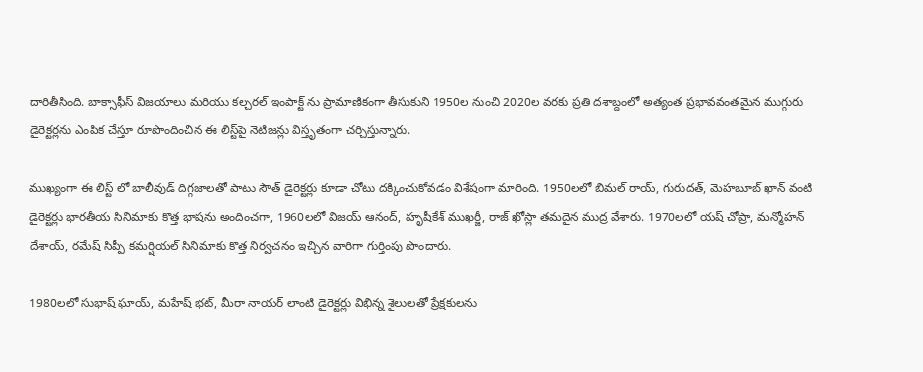దారితీసింది. బాక్సాఫీస్ విజయాలు మరియు క‌ల్చ‌ర‌ల్ ఇంపాక్ట్ ను ప్రామాణికంగా తీసుకుని 1950ల నుంచి 2020ల వరకు ప్రతి దశాబ్దంలో అత్యంత ప్రభావవంతమైన ముగ్గురు డైరెక్ట‌ర్ల‌ను ఎంపిక చేస్తూ రూపొందించిన ఈ లిస్ట్‌పై నెటిజన్లు విస్తృతంగా చర్చిస్తున్నారు.

ముఖ్యంగా ఈ లిస్ట్ లో బాలీవుడ్ దిగ్గజాలతో పాటు సౌత్ డైరెక్ట‌ర్లు కూడా చోటు దక్కించుకోవడం విశేషంగా మారింది. 1950లలో బిమల్ రాయ్, గురుదత్, మెహబూబ్ ఖాన్ వంటి డైరెక్ట‌ర్లు భారతీయ సినిమాకు కొత్త భాషను అందించగా, 1960లలో విజయ్ ఆనంద్, హృషీకేశ్ ముఖర్జీ, రాజ్ ఖోస్లా తమదైన ముద్ర వేశారు. 1970లలో యష్ చోప్రా, మన్మోహన్ దేశాయ్, రమేష్ సిప్పీ కమర్షియల్ సినిమాకు కొత్త నిర్వచనం ఇచ్చిన వారిగా గుర్తింపు పొందారు.

1980లలో సుభాష్ ఘాయ్, మహేష్ భట్, మీరా నాయర్ లాంటి డైరెక్ట‌ర్లు విభిన్న శైలులతో ప్రేక్షకులను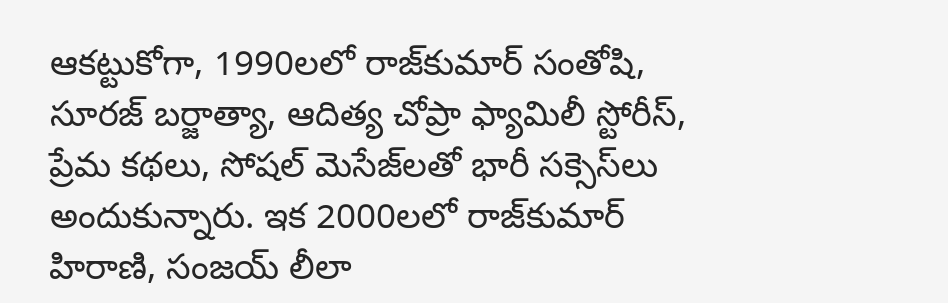ఆకట్టుకోగా, 1990లలో రాజ్‌కుమార్ సంతోషి, సూరజ్ బర్జాత్యా, ఆదిత్య చోప్రా ఫ్యామిలీ స్టోరీస్, ప్రేమ కథలు, సోష‌ల్ మెసేజ్‌ల‌తో భారీ స‌క్సెస్‌లు అందుకున్నారు. ఇక 2000లలో రాజ్‌కుమార్ హిరాణి, సంజయ్ లీలా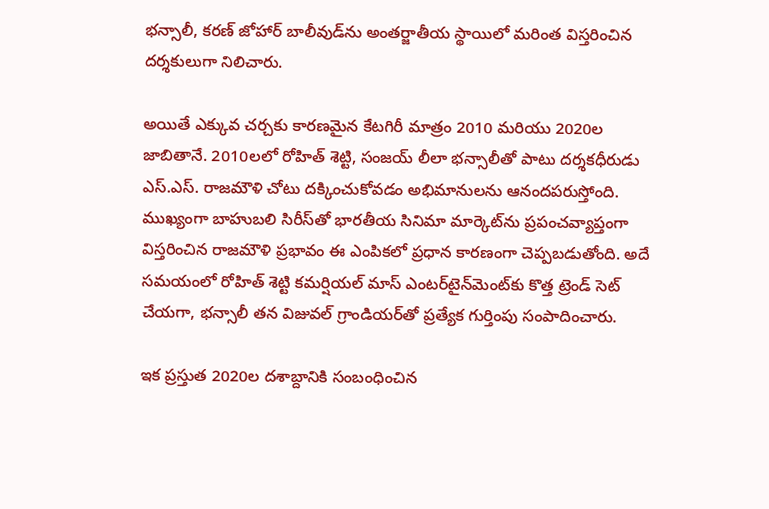భన్సాలీ, కరణ్ జోహార్ బాలీవుడ్‌ను అంతర్జాతీయ స్థాయిలో మరింత విస్తరించిన దర్శకులుగా నిలిచారు.

అయితే ఎక్కువ చర్చకు కారణమైన కేట‌గిరీ మాత్రం 2010 మరియు 2020ల జాబితానే. 2010లలో రోహిత్ శెట్టి, సంజయ్ లీలా భన్సాలీతో పాటు దర్శకధీరుడు ఎస్.ఎస్. రాజమౌళి చోటు దక్కించుకోవడం అభిమానులను ఆనందపరుస్తోంది. ముఖ్యంగా బాహుబలి సిరీస్‌తో భారతీయ సినిమా మార్కెట్‌ను ప్రపంచవ్యాప్తంగా విస్తరించిన రాజమౌళి ప్రభావం ఈ ఎంపికలో ప్రధాన కారణంగా చెప్పబడుతోంది. అదే సమయంలో రోహిత్ శెట్టి కమర్షియల్ మాస్ ఎంటర్‌టైన్‌మెంట్‌కు కొత్త ట్రెండ్ సెట్ చేయగా, భన్సాలీ తన విజువల్ గ్రాండియర్‌తో ప్రత్యేక గుర్తింపు సంపాదించారు.

ఇక ప్రస్తుత 2020ల దశాబ్దానికి సంబంధించిన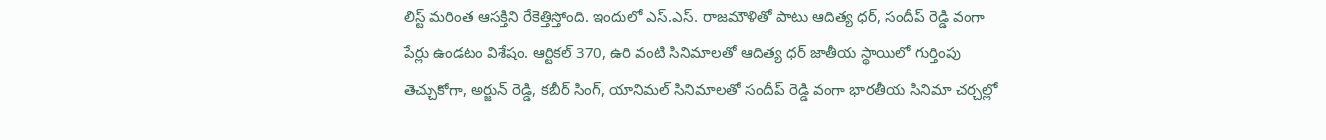లిస్ట్ మరింత ఆసక్తిని రేకెత్తిస్తోంది. ఇందులో ఎస్.ఎస్. రాజమౌళితో పాటు ఆదిత్య ధర్, సందీప్ రెడ్డి వంగా పేర్లు ఉండటం విశేషం. ఆర్టికల్ 370, ఉరి వంటి సినిమాల‌తో ఆదిత్య ధర్ జాతీయ స్థాయిలో గుర్తింపు తెచ్చుకోగా, అర్జున్ రెడ్డి, కబీర్ సింగ్, యానిమల్ సినిమాల‌తో సందీప్ రెడ్డి వంగా భారతీయ సినిమా చర్చల్లో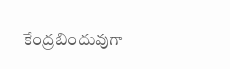కేంద్రబిందువుగా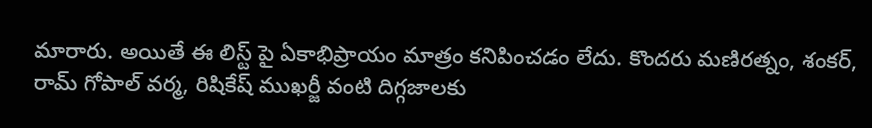మారారు. అయితే ఈ లిస్ట్ పై ఏకాభిప్రాయం మాత్రం కనిపించడం లేదు. కొందరు మణిరత్నం, శంకర్, రామ్ గోపాల్ వర్మ, రిషికేష్ ముఖర్జీ వంటి దిగ్గజాలకు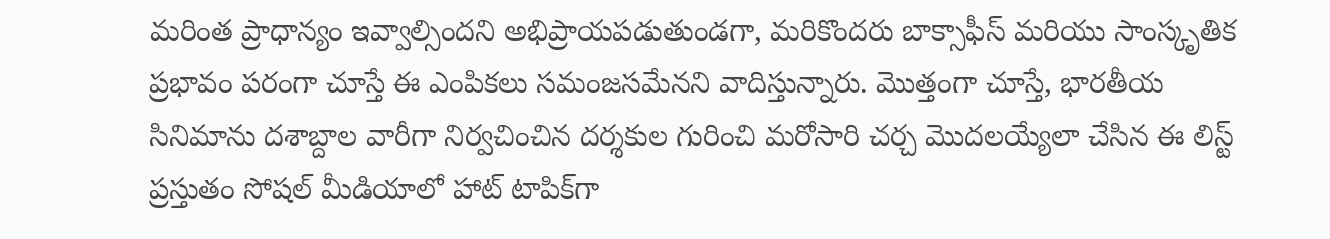మరింత ప్రాధాన్యం ఇవ్వాల్సిందని అభిప్రాయపడుతుండగా, మరికొందరు బాక్సాఫీస్ మరియు సాంస్కృతిక ప్రభావం పరంగా చూస్తే ఈ ఎంపికలు సమంజసమేనని వాదిస్తున్నారు. మొత్తంగా చూస్తే, భారతీయ సినిమాను దశాబ్దాల వారీగా నిర్వచించిన దర్శకుల గురించి మరోసారి చర్చ మొదలయ్యేలా చేసిన ఈ లిస్ట్ ప్రస్తుతం సోషల్ మీడియాలో హాట్ టాపిక్‌గా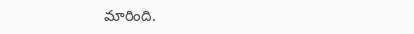మారింది.